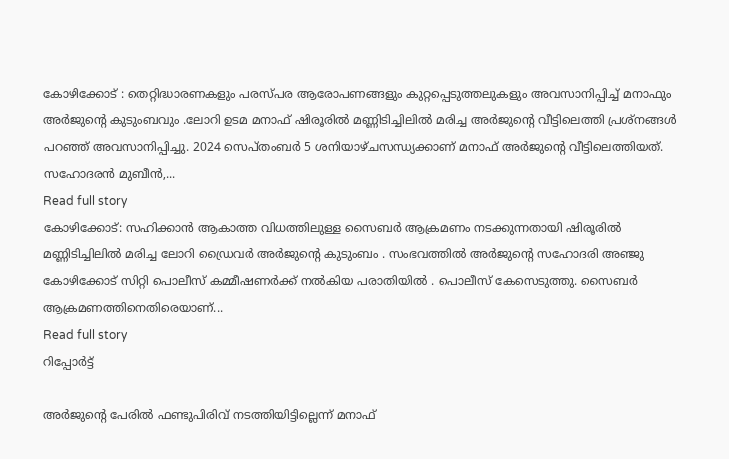കോഴിക്കോട് : തെറ്റിദ്ധാരണകളും പരസ്പര ആരോപണങ്ങളും കുറ്റപ്പെടുത്തലുകളും അവസാനിപ്പിച്ച് മനാഫും അര്‍ജുന്റെ കുടുംബവും .ലോറി ഉടമ മനാഫ് ഷിരൂരില്‍ മണ്ണിടിച്ചിലില്‍ മരിച്ച അര്‍ജുന്റെ വീട്ടിലെത്തി പ്രശ്നങ്ങൾ പറഞ്ഞ് അവസാനിപ്പിച്ചു. 2024 സെപ്തംബർ 5 ശനിയാഴ്ചസന്ധ്യക്കാണ് മനാഫ് അര്‍ജുന്റെ വീട്ടിലെത്തിയത്. സഹോദരന്‍ മുബീന്‍,...
Read full story
കോഴിക്കോട്: സഹിക്കാന്‍ ആകാത്ത വിധത്തിലുള്ള സൈബര്‍ ആക്രമണം നടക്കുന്നതായി ഷിരൂരില്‍ മണ്ണിടിച്ചിലില്‍ മരിച്ച ലോറി ഡ്രൈവര്‍ അര്‍ജുന്റെ കുടുംബം . സംഭവത്തിൽ അർജുന്റെ സഹോദരി അഞ്ജു കോഴിക്കോട് സിറ്റി പൊലീസ് കമ്മീഷണർക്ക് നല്‍കിയ പരാതിയിൽ . പൊലീസ് കേസെടുത്തു. സൈബര്‍ ആക്രമണത്തിനെതിരെയാണ്...
Read full story
റിപ്പോര്‍ട്ട്

അർജുന്റെ പേരിൽ ഫണ്ടുപിരിവ് നടത്തിയിട്ടില്ലെന്ന് മനാഫ്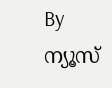By ന്യൂസ്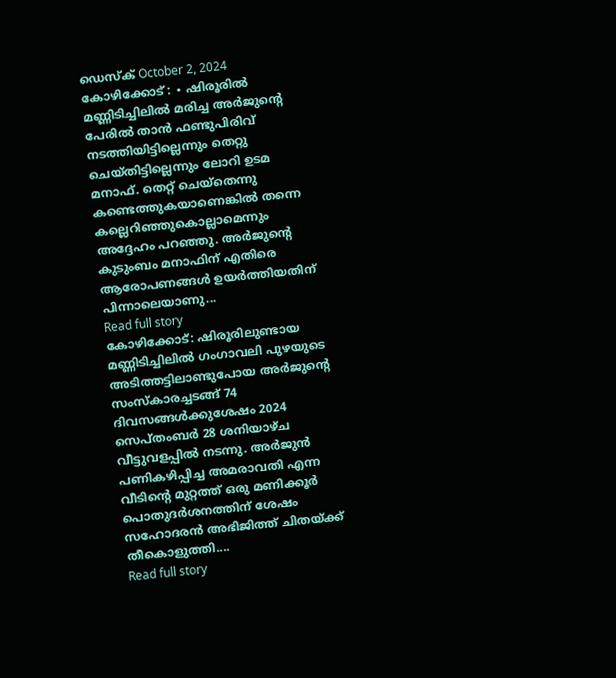ഡെസ്ക് October 2, 2024
കോഴിക്കോട് : ∙ ഷിരൂരിൽ മണ്ണിടിച്ചിലിൽ മരിച്ച അർജുന്റെ പേരിൽ താൻ ഫണ്ടുപിരിവ് നടത്തിയിട്ടില്ലെന്നും തെറ്റു ചെയ്തിട്ടില്ലെന്നും ലോറി ഉടമ മനാഫ്. തെറ്റ് ചെയ്തെന്നു കണ്ടെത്തുകയാണെങ്കിൽ തന്നെ കല്ലെറിഞ്ഞുകൊല്ലാമെന്നും അദ്ദേഹം പറഞ്ഞു. അർജുന്റെ കുടുംബം മനാഫിന് എതിരെ ആരോപണങ്ങൾ ഉയർത്തിയതിന് പിന്നാലെയാണു...
Read full story
കോഴിക്കോട്: ഷിരൂരിലുണ്ടായ മണ്ണിടിച്ചിലിൽ ഗംഗാവലി പുഴയുടെ അടിത്തട്ടിലാണ്ടുപോയ അര്‍ജുന്റെ സംസ്‌കാരച്ചടങ്ങ് 74 ദിവസങ്ങൾക്കുശേഷം 2024 സെപ്തംബർ 28 ശനിയാഴ്ച വീട്ടുവളപ്പിൽ നടന്നു. അര്‍ജുന്‍ പണികഴിപ്പിച്ച അമരാവതി എന്ന വീടിന്‍റെ മുറ്റത്ത് ഒരു മണിക്കൂര്‍ പൊതുദര്‍ശനത്തിന് ശേഷം സഹോദരന്‍ അഭിജിത്ത് ചിതയ്ക്ക് തീകൊളുത്തി....
Read full story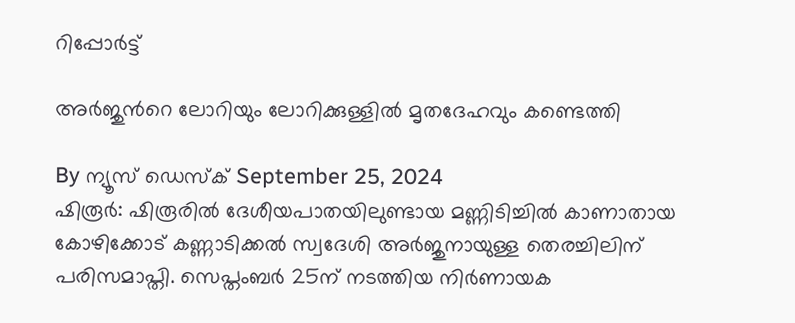റിപ്പോര്‍ട്ട്

അർജുൻറെ ലോറിയും ലോറിക്കുള്ളിൽ മൃതദേഹവും കണ്ടെത്തി

By ന്യൂസ് ഡെസ്ക് September 25, 2024
ഷിരൂർ: ഷിരൂരിൽ ദേശീയപാതയിലുണ്ടായ മണ്ണിടിച്ചിൽ കാണാതായ കോഴിക്കോട് കണ്ണാടിക്കൽ സ്വദേശി അർജുനായുള്ള തെരച്ചിലിന് പരിസമാപ്തി. സെപ്തംബർ 25ന് നടത്തിയ നിർണായക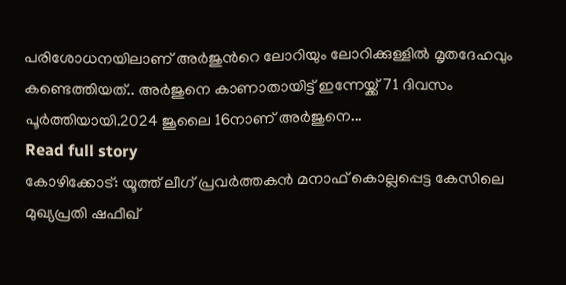പരിശോധനയിലാണ് അർജുൻറെ ലോറിയും ലോറിക്കുള്ളിൽ മൃതദേഹവും കണ്ടെത്തിയത്.. അർജുനെ കാണാതായിട്ട് ഇന്നേയ്ക്ക് 71 ദിവസം പൂർത്തിയായി.2024 ജൂലൈ 16നാണ് അർജുനെ...
Read full story
കോഴിക്കോട്‌: യൂത്ത് ലീഗ് പ്രവർത്തകൻ മനാഫ് കൊല്ലപ്പെട്ട കേസിലെ മുഖ്യപ്രതി ഷഫീഖ്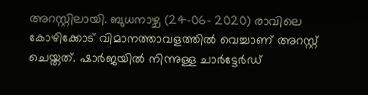അറസ്റ്റിലായി. ബുധനാഴ്ച (24-06- 2020) രാവിലെ കോഴിക്കോട് വിമാനത്താവളത്തിൽ വെച്ചാണ് അറസ്റ്റ് ചെയ്തത്. ഷാർജയിൽ നിന്നുള്ള ചാർട്ടേർഡ്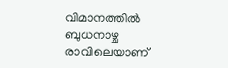വിമാനത്തിൽ ബുധനാഴ്ച രാവിലെയാണ്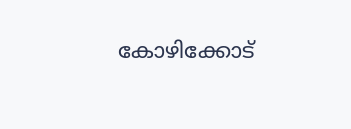കോഴിക്കോട്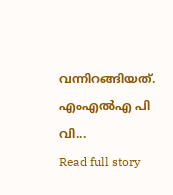വന്നിറങ്ങിയത്. എംഎൽഎ പി വി...
Read full story